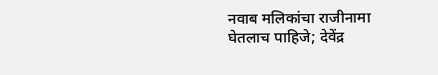नवाब मलिकांचा राजीनामा घेतलाच पाहिजे; देवेंद्र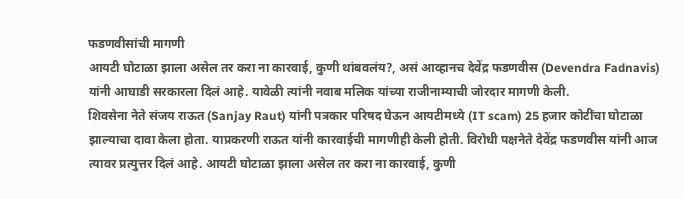फडणवीसांची मागणी
आयटी घोटाळा झाला असेल तर करा ना कारवाई, कुणी थांबवलंय?, असं आव्हानच देवेंद्र फडणवीस (Devendra Fadnavis) यांनी आघाडी सरकारला दिलं आहे. यावेळी त्यांनी नवाब मलिक यांच्या राजीनाम्याची जोरदार मागणी केली.
शिवसेना नेते संजय राऊत (Sanjay Raut) यांनी पत्रकार परिषद घेऊन आयटीमध्ये (IT scam) 25 हजार कोटींचा घोटाळा झाल्याचा दावा केला होता. याप्रकरणी राऊत यांनी कारवाईची मागणीही केली होती. विरोधी पक्षनेते देवेंद्र फडणवीस यांनी आज त्यावर प्रत्युत्तर दिलं आहे. आयटी घोटाळा झाला असेल तर करा ना कारवाई, कुणी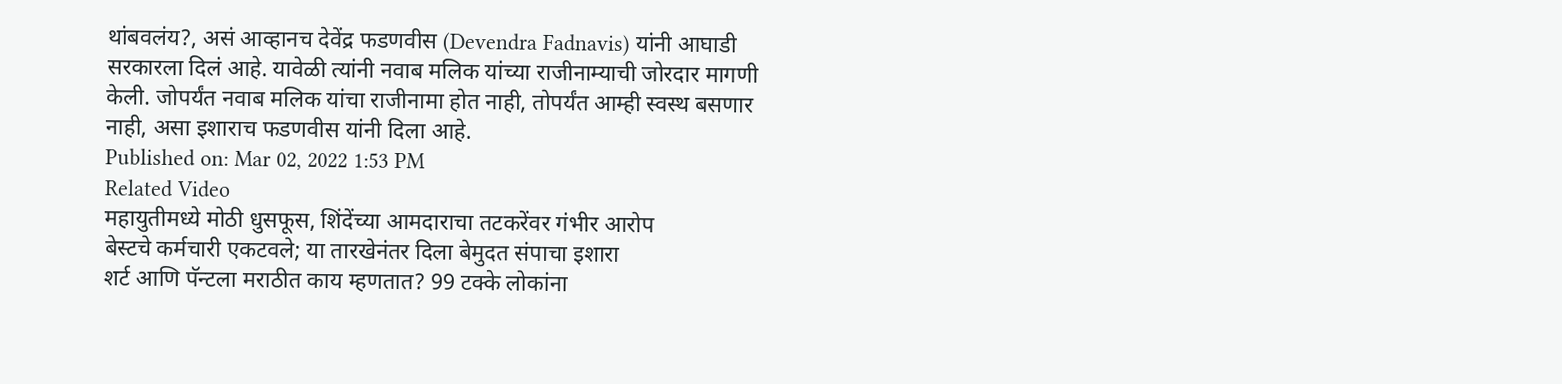थांबवलंय?, असं आव्हानच देवेंद्र फडणवीस (Devendra Fadnavis) यांनी आघाडी सरकारला दिलं आहे. यावेळी त्यांनी नवाब मलिक यांच्या राजीनाम्याची जोरदार मागणी केली. जोपर्यंत नवाब मलिक यांचा राजीनामा होत नाही, तोपर्यंत आम्ही स्वस्थ बसणार नाही, असा इशाराच फडणवीस यांनी दिला आहे.
Published on: Mar 02, 2022 1:53 PM
Related Video
महायुतीमध्ये मोठी धुसफूस, शिंदेंच्या आमदाराचा तटकरेंवर गंभीर आरोप
बेस्टचे कर्मचारी एकटवले; या तारखेनंतर दिला बेमुदत संपाचा इशारा
शर्ट आणि पॅन्टला मराठीत काय म्हणतात? 99 टक्के लोकांना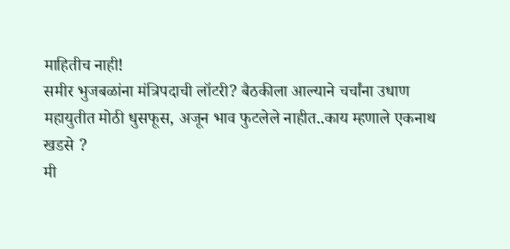माहितीच नाही!
समीर भुजबळांना मंत्रिपदाची लॉटरी? बैठकीला आल्याने चर्चांना उधाण
महायुतीत मोठी धुसफूस, अजून भाव फुटलेले नाहीत..काय म्हणाले एकनाथ खडसे ?
मी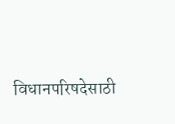विधानपरिषदेसाठी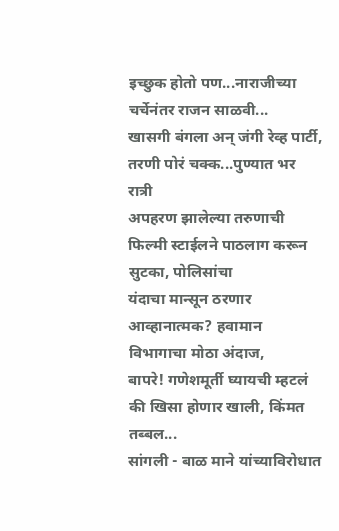इच्छुक होतो पण...नाराजीच्या चर्चेनंतर राजन साळवी...
खासगी बंगला अन् जंगी रेव्ह पार्टी, तरणी पोरं चक्क...पुण्यात भर रात्री
अपहरण झालेल्या तरुणाची फिल्मी स्टाईलने पाठलाग करून सुटका, पोलिसांचा
यंदाचा मान्सून ठरणार आव्हानात्मक? हवामान विभागाचा मोठा अंदाज,
बापरे! गणेशमूर्ती घ्यायची म्हटलं की खिसा होणार खाली, किंमत तब्बल...
सांगली - बाळ माने यांच्याविरोधात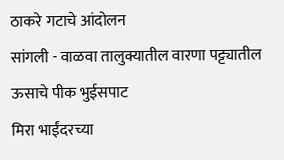ठाकरे गटाचे आंदोलन
सांगली - वाळवा तालुक्यातील वारणा पट्ट्यातील ऊसाचे पीक भुईसपाट
मिरा भाईंदरच्या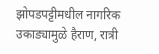झोपडपट्टीमधील नागरिक उकाड्यामुळे हैराण, रात्री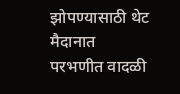झोपण्यासाठी थेट मैदानात
परभणीत वादळी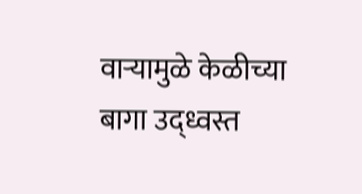वाऱ्यामुळे केळीच्या बागा उद्ध्वस्त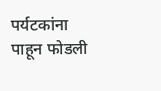पर्यटकांना पाहून फोडली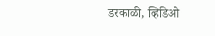डरकाळी, व्हिडिओ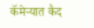कॅमेऱ्यात कैद